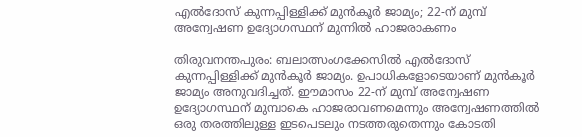എല്‍ദോസ് കുന്നപ്പിള്ളിക്ക് മുന്‍കൂര്‍ ജാമ്യം; 22-ന് മുമ്പ് അന്വേഷണ ഉദ്യോഗസ്ഥന് മുന്നില്‍ ഹാജരാകണം

തിരുവനന്തപുരം: ബലാത്സംഗക്കേസില്‍ എല്‍ദോസ് കുന്നപ്പിള്ളിക്ക് മുന്‍കൂര്‍ ജാമ്യം. ഉപാധികളോടെയാണ് മുന്‍കൂര്‍ ജാമ്യം അനുവദിച്ചത്. ഈമാസം 22-ന് മുമ്പ് അന്വേഷണ ഉദ്യോഗസ്ഥന് മുമ്പാകെ ഹാജരാവണമെന്നും അന്വേഷണത്തില്‍ ഒരു തരത്തിലുള്ള ഇടപെടലും നടത്തരുതെന്നും കോടതി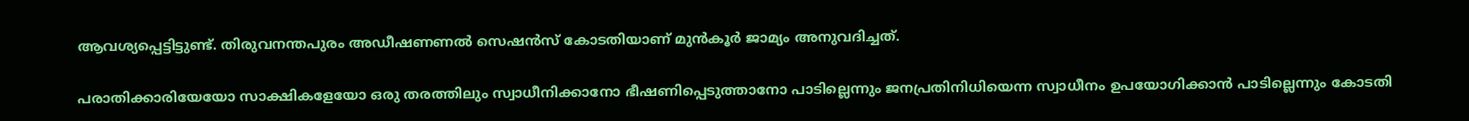ആവശ്യപ്പെട്ടിട്ടുണ്ട്. തിരുവനന്തപുരം അഡീഷണണല്‍ സെഷന്‍സ് കോടതിയാണ് മുന്‍കൂര്‍ ജാമ്യം അനുവദിച്ചത്.

പരാതിക്കാരിയേയോ സാക്ഷികളേയോ ഒരു തരത്തിലും സ്വാധീനിക്കാനോ ഭീഷണിപ്പെടുത്താനോ പാടില്ലെന്നും ജനപ്രതിനിധിയെന്ന സ്വാധീനം ഉപയോഗിക്കാന്‍ പാടില്ലെന്നും കോടതി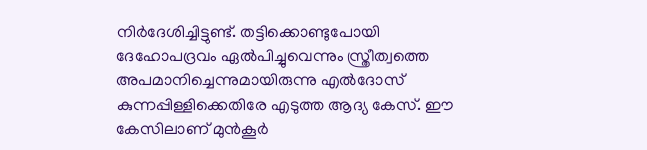നിര്‍ദേശിച്ചിട്ടുണ്ട്. തട്ടിക്കൊണ്ടുപോയി ദേഹോപദ്രവം ഏല്‍പിച്ചുവെന്നും സ്ത്രീത്വത്തെ അപമാനിച്ചെന്നുമായിരുന്നു എല്‍ദോസ് കുന്നപ്പിള്ളിക്കെതിരേ എടുത്ത ആദ്യ കേസ്. ഈ കേസിലാണ് മുന്‍കൂര്‍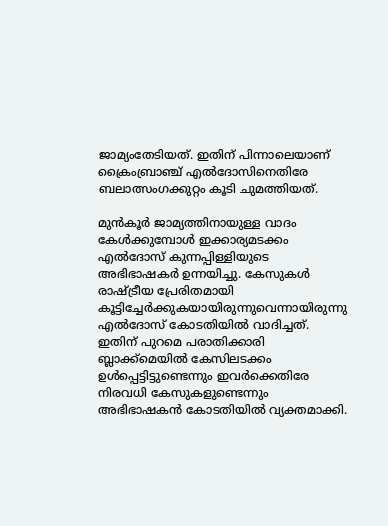ജാമ്യംതേടിയത്. ഇതിന് പിന്നാലെയാണ് ക്രൈംബ്രാഞ്ച് എല്‍ദോസിനെതിരേ ബലാത്സംഗക്കുറ്റം കൂടി ചുമത്തിയത്.

മുന്‍കൂര്‍ ജാമ്യത്തിനായുള്ള വാദം കേള്‍ക്കുമ്പോള്‍ ഇക്കാര്യമടക്കം എല്‍ദോസ് കുന്നപ്പിള്ളിയുടെ അഭിഭാഷകര്‍ ഉന്നയിച്ചു. കേസുകള്‍ രാഷ്ട്രീയ പ്രേരിതമായി കൂട്ടിച്ചേര്‍ക്കുകയായിരുന്നുവെന്നായിരുന്നു എല്‍ദോസ് കോടതിയില്‍ വാദിച്ചത്. ഇതിന് പുറമെ പരാതിക്കാരി ബ്ലാക്ക്‌മെയില്‍ കേസിലടക്കം ഉള്‍പ്പെട്ടിട്ടുണ്ടെന്നും ഇവര്‍ക്കെതിരേ നിരവധി കേസുകളുണ്ടെന്നും അഭിഭാഷകന്‍ കോടതിയില്‍ വ്യക്തമാക്കി.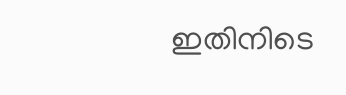ഇതിനിടെ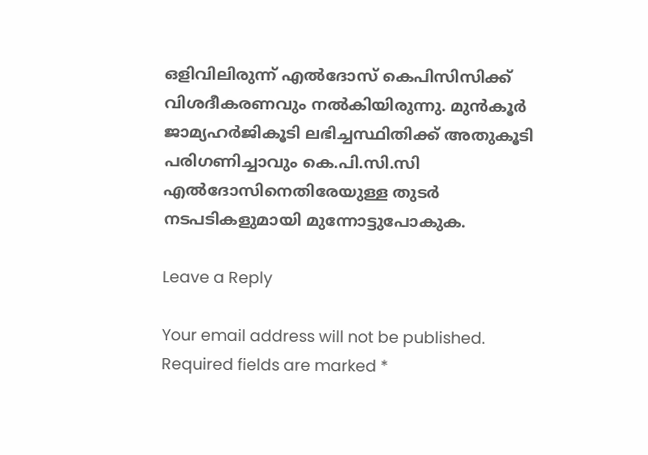ഒളിവിലിരുന്ന് എല്‍ദോസ് കെപിസിസിക്ക് വിശദീകരണവും നല്‍കിയിരുന്നു. മുന്‍കൂര്‍ ജാമ്യഹര്‍ജികൂടി ലഭിച്ചസ്ഥിതിക്ക് അതുകൂടി പരിഗണിച്ചാവും കെ.പി.സി.സി എല്‍ദോസിനെതിരേയുള്ള തുടര്‍ നടപടികളുമായി മുന്നോട്ടുപോകുക.

Leave a Reply

Your email address will not be published. Required fields are marked *